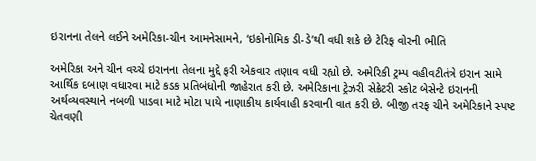ઇરાનના તેલને લઈને અમેરિકા-ચીન આમનેસામને, ‘ઇકોનોમિક ડી-ડે’થી વધી શકે છે ટેરિફ વોરની ભીતિ

અમેરિકા અને ચીન વચ્ચે ઇરાનના તેલના મુદ્દે ફરી એકવાર તણાવ વધી રહ્યો છે. અમેરિકી ટ્રમ્પ વહીવટીતંત્રે ઇરાન સામે આર્થિક દબાણ વધારવા માટે કડક પ્રતિબંધોની જાહેરાત કરી છે. અમેરિકાના ટ્રેઝરી સેક્રેટરી સ્કોટ બેસેન્ટે ઇરાનની અર્થવ્યવસ્થાને નબળી પાડવા માટે મોટા પાયે નાણાકીય કાર્યવાહી કરવાની વાત કરી છે. બીજી તરફ ચીને અમેરિકાને સ્પષ્ટ ચેતવણી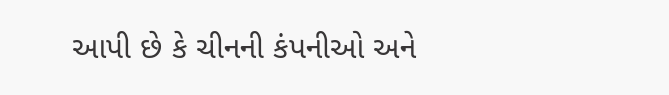આપી છે કે ચીનની કંપનીઓ અને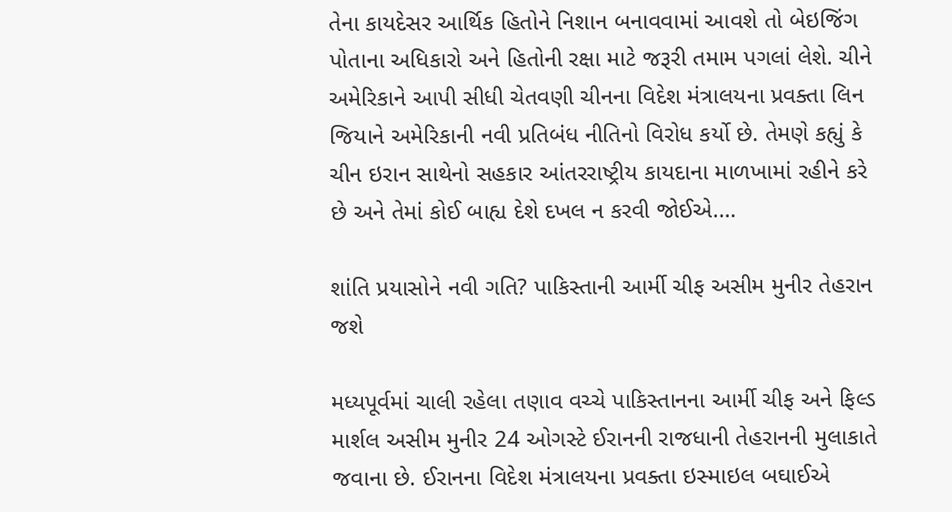તેના કાયદેસર આર્થિક હિતોને નિશાન બનાવવામાં આવશે તો બેઇજિંગ પોતાના અધિકારો અને હિતોની રક્ષા માટે જરૂરી તમામ પગલાં લેશે. ચીને અમેરિકાને આપી સીધી ચેતવણી ચીનના વિદેશ મંત્રાલયના પ્રવક્તા લિન જિયાને અમેરિકાની નવી પ્રતિબંધ નીતિનો વિરોધ કર્યો છે. તેમણે કહ્યું કે ચીન ઇરાન સાથેનો સહકાર આંતરરાષ્ટ્રીય કાયદાના માળખામાં રહીને કરે છે અને તેમાં કોઈ બાહ્ય દેશે દખલ ન કરવી જોઈએ.…

શાંતિ પ્રયાસોને નવી ગતિ? પાકિસ્તાની આર્મી ચીફ અસીમ મુનીર તેહરાન જશે

મધ્યપૂર્વમાં ચાલી રહેલા તણાવ વચ્ચે પાકિસ્તાનના આર્મી ચીફ અને ફિલ્ડ માર્શલ અસીમ મુનીર 24 ઓગસ્ટે ઈરાનની રાજધાની તેહરાનની મુલાકાતે જવાના છે. ઈરાનના વિદેશ મંત્રાલયના પ્રવક્તા ઇસ્માઇલ બઘાઈએ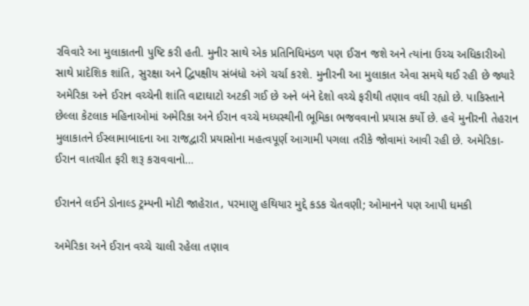રવિવારે આ મુલાકાતની પુષ્ટિ કરી હતી. મુનીર સાથે એક પ્રતિનિધિમંડળ પણ ઈરાન જશે અને ત્યાંના ઉચ્ચ અધિકારીઓ સાથે પ્રાદેશિક શાંતિ, સુરક્ષા અને દ્વિપક્ષીય સંબંધો અંગે ચર્ચા કરશે. મુનીરની આ મુલાકાત એવા સમયે થઈ રહી છે જ્યારે અમેરિકા અને ઈરાન વચ્ચેની શાંતિ વાટાઘાટો અટકી ગઈ છે અને બંને દેશો વચ્ચે ફરીથી તણાવ વધી રહ્યો છે. પાકિસ્તાને છેલ્લા કેટલાક મહિનાઓમાં અમેરિકા અને ઈરાન વચ્ચે મધ્યસ્થીની ભૂમિકા ભજવવાનો પ્રયાસ કર્યો છે. હવે મુનીરની તેહરાન મુલાકાતને ઈસ્લામાબાદના આ રાજદ્વારી પ્રયાસોના મહત્વપૂર્ણ આગામી પગલા તરીકે જોવામાં આવી રહી છે. અમેરિકા-ઈરાન વાતચીત ફરી શરૂ કરાવવાનો…

ઈરાનને લઈને ડોનાલ્ડ ટ્રમ્પની મોટી જાહેરાત, પરમાણુ હથિયાર મુદ્દે કડક ચેતવણી; ઓમાનને પણ આપી ધમકી

અમેરિકા અને ઈરાન વચ્ચે ચાલી રહેલા તણાવ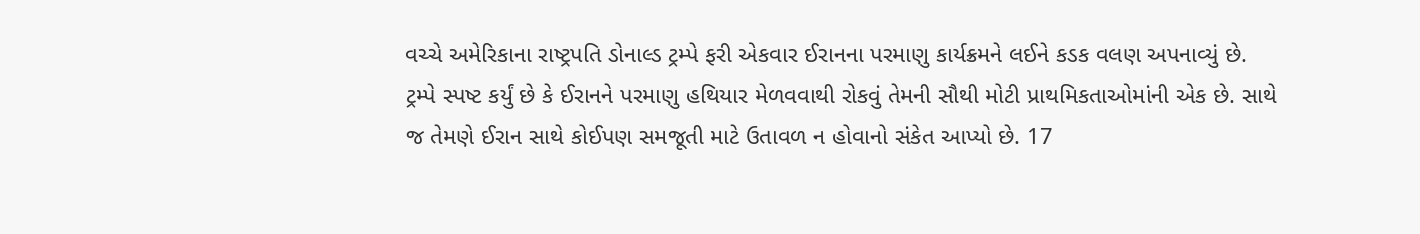વચ્ચે અમેરિકાના રાષ્ટ્રપતિ ડોનાલ્ડ ટ્રમ્પે ફરી એકવાર ઈરાનના પરમાણુ કાર્યક્રમને લઈને કડક વલણ અપનાવ્યું છે. ટ્રમ્પે સ્પષ્ટ કર્યું છે કે ઈરાનને પરમાણુ હથિયાર મેળવવાથી રોકવું તેમની સૌથી મોટી પ્રાથમિકતાઓમાંની એક છે. સાથે જ તેમણે ઈરાન સાથે કોઈપણ સમજૂતી માટે ઉતાવળ ન હોવાનો સંકેત આપ્યો છે. 17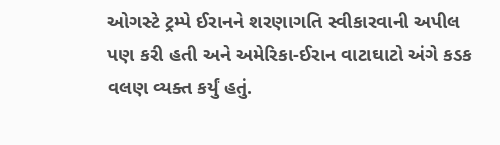ઓગસ્ટે ટ્રમ્પે ઈરાનને શરણાગતિ સ્વીકારવાની અપીલ પણ કરી હતી અને અમેરિકા-ઈરાન વાટાઘાટો અંગે કડક વલણ વ્યક્ત કર્યું હતું.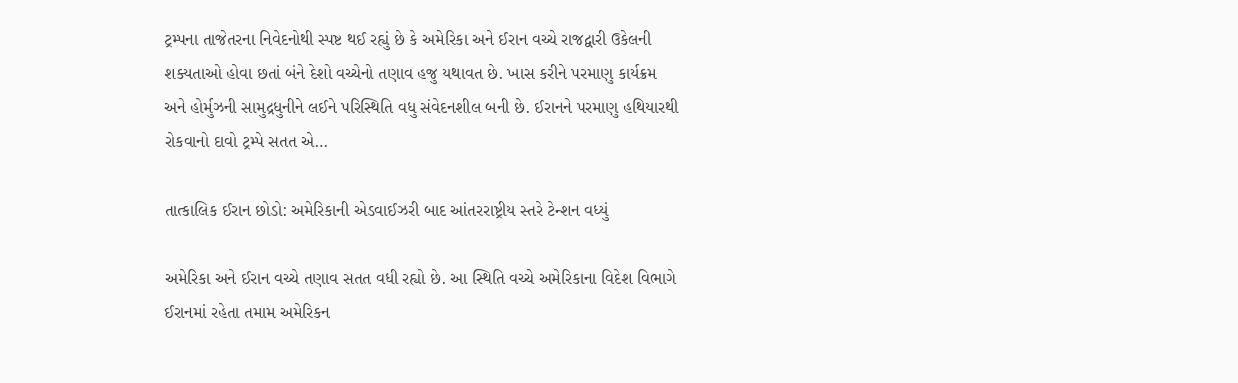ટ્રમ્પના તાજેતરના નિવેદનોથી સ્પષ્ટ થઈ રહ્યું છે કે અમેરિકા અને ઈરાન વચ્ચે રાજદ્વારી ઉકેલની શક્યતાઓ હોવા છતાં બંને દેશો વચ્ચેનો તણાવ હજુ યથાવત છે. ખાસ કરીને પરમાણુ કાર્યક્રમ અને હોર્મુઝની સામુદ્રધુનીને લઈને પરિસ્થિતિ વધુ સંવેદનશીલ બની છે. ઈરાનને પરમાણુ હથિયારથી રોકવાનો દાવો ટ્રમ્પે સતત એ…

તાત્કાલિક ઈરાન છોડો: અમેરિકાની એડવાઈઝરી બાદ આંતરરાષ્ટ્રીય સ્તરે ટેન્શન વધ્યું

અમેરિકા અને ઈરાન વચ્ચે તણાવ સતત વધી રહ્યો છે. આ સ્થિતિ વચ્ચે અમેરિકાના વિદેશ વિભાગે ઈરાનમાં રહેતા તમામ અમેરિકન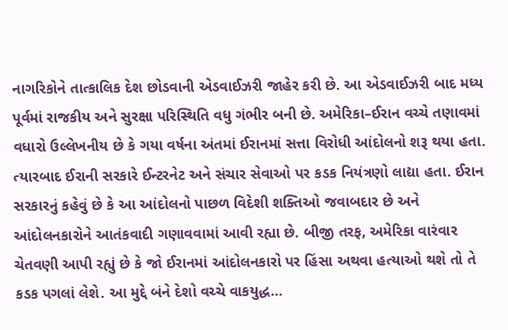નાગરિકોને તાત્કાલિક દેશ છોડવાની એડવાઈઝરી જાહેર કરી છે. આ એડવાઈઝરી બાદ મધ્ય પૂર્વમાં રાજકીય અને સુરક્ષા પરિસ્થિતિ વધુ ગંભીર બની છે. અમેરિકા–ઈરાન વચ્ચે તણાવમાં વધારો ઉલ્લેખનીય છે કે ગયા વર્ષના અંતમાં ઈરાનમાં સત્તા વિરોધી આંદોલનો શરૂ થયા હતા. ત્યારબાદ ઈરાની સરકારે ઈન્ટરનેટ અને સંચાર સેવાઓ પર કડક નિયંત્રણો લાદ્યા હતા. ઈરાન સરકારનું કહેવું છે કે આ આંદોલનો પાછળ વિદેશી શક્તિઓ જવાબદાર છે અને આંદોલનકારોને આતંકવાદી ગણાવવામાં આવી રહ્યા છે. બીજી તરફ, અમેરિકા વારંવાર ચેતવણી આપી રહ્યું છે કે જો ઈરાનમાં આંદોલનકારો પર હિંસા અથવા હત્યાઓ થશે તો તે કડક પગલાં લેશે. આ મુદ્દે બંને દેશો વચ્ચે વાકયુદ્ધ…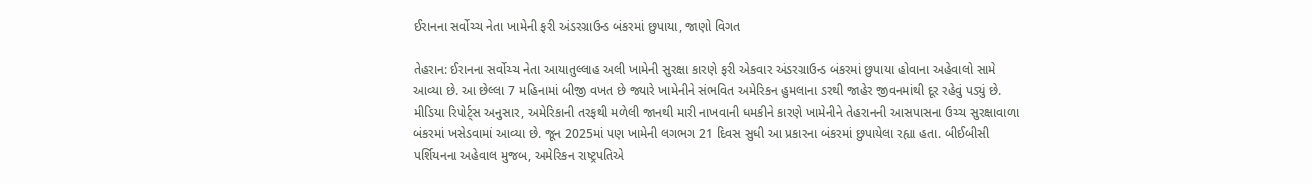ઈરાનના સર્વોચ્ચ નેતા ખામેની ફરી અંડરગ્રાઉન્ડ બંકરમાં છુપાયા, જાણો વિગત

તેહરાન: ઈરાનના સર્વોચ્ચ નેતા આયાતુલ્લાહ અલી ખામેની સુરક્ષા કારણે ફરી એકવાર અંડરગ્રાઉન્ડ બંકરમાં છુપાયા હોવાના અહેવાલો સામે આવ્યા છે. આ છેલ્લા 7 મહિનામાં બીજી વખત છે જ્યારે ખામેનીને સંભવિત અમેરિકન હુમલાના ડરથી જાહેર જીવનમાંથી દૂર રહેવું પડ્યું છે. મીડિયા રિપોર્ટ્સ અનુસાર, અમેરિકાની તરફથી મળેલી જાનથી મારી નાખવાની ધમકીને કારણે ખામેનીને તેહરાનની આસપાસના ઉચ્ચ સુરક્ષાવાળા બંકરમાં ખસેડવામાં આવ્યા છે. જૂન 2025માં પણ ખામેની લગભગ 21 દિવસ સુધી આ પ્રકારના બંકરમાં છુપાયેલા રહ્યા હતા. બીઈબીસી પર્શિયનના અહેવાલ મુજબ, અમેરિકન રાષ્ટ્રપતિએ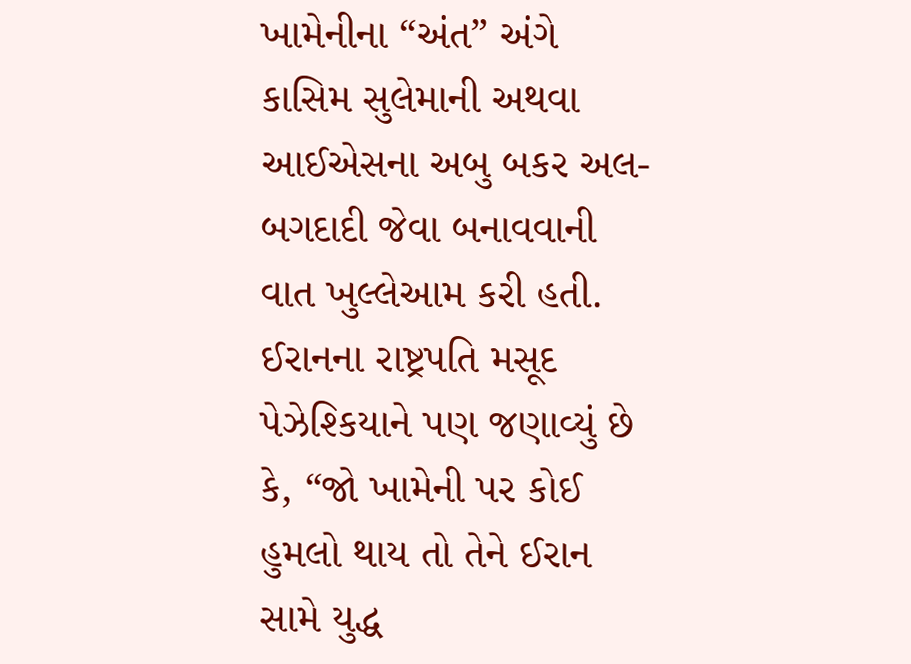ખામેનીના “અંત” અંગે કાસિમ સુલેમાની અથવા આઈએસના અબુ બકર અલ-બગદાદી જેવા બનાવવાની વાત ખુલ્લેઆમ કરી હતી. ઈરાનના રાષ્ટ્રપતિ મસૂદ પેઝેશ્કિયાને પણ જણાવ્યું છે કે, “જો ખામેની પર કોઈ હુમલો થાય તો તેને ઈરાન સામે યુદ્ધ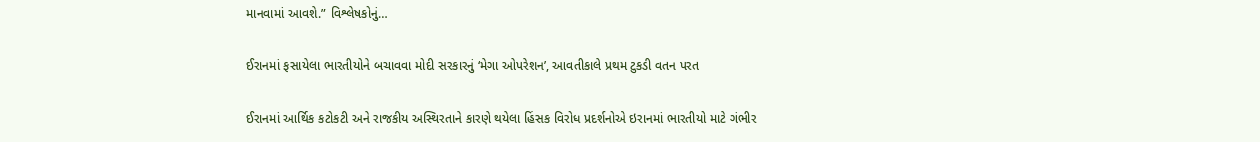માનવામાં આવશે.” વિશ્લેષકોનું…

ઈરાનમાં ફસાયેલા ભારતીયોને બચાવવા મોદી સરકારનું ‘મેગા ઓપરેશન’, આવતીકાલે પ્રથમ ટુકડી વતન પરત

ઈરાનમાં આર્થિક કટોકટી અને રાજકીય અસ્થિરતાને કારણે થયેલા હિંસક વિરોધ પ્રદર્શનોએ ઇરાનમાં ભારતીયો માટે ગંભીર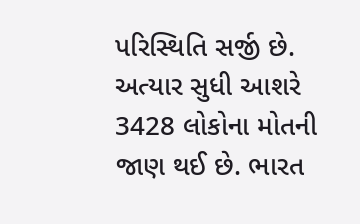પરિસ્થિતિ સર્જી છે. અત્યાર સુધી આશરે 3428 લોકોના મોતની જાણ થઈ છે. ભારત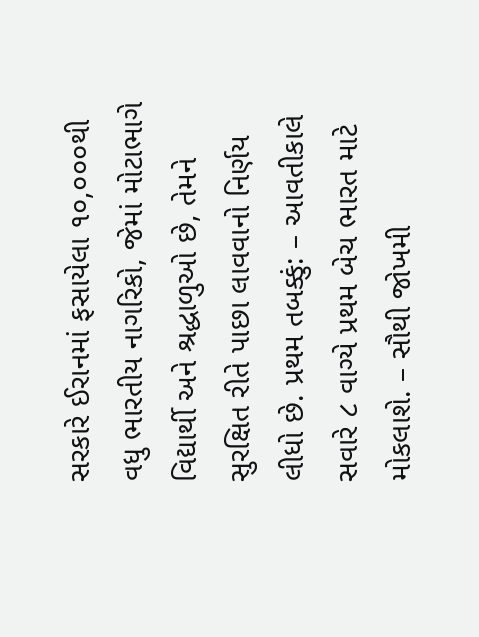સરકારે ઈરાનમાં ફસાયેલા ૧૦,૦૦૦થી વધુ ભારતીય નાગરિકો, જેમાં મોટાભાગે વિદ્યાર્થી અને શ્રદ્ધાળુઓ છે, તેમને સુરક્ષિત રીતે પાછા લાવવાનો નિર્ણય લીધો છે. પ્રથમ તબક્કું: – આવતીકાલે સવારે ૮ વાગ્યે પ્રથમ બેચ ભારત માટે મોકલાશે. – સૌથી જોખમી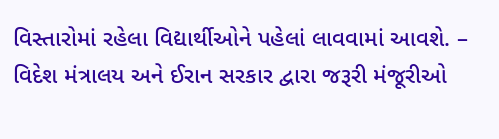વિસ્તારોમાં રહેલા વિદ્યાર્થીઓને પહેલાં લાવવામાં આવશે. – વિદેશ મંત્રાલય અને ઈરાન સરકાર દ્વારા જરૂરી મંજૂરીઓ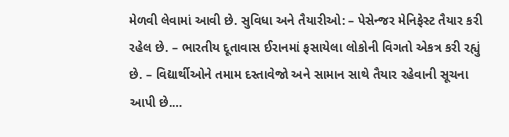મેળવી લેવામાં આવી છે. સુવિધા અને તૈયારીઓ: – પેસેન્જર મેનિફેસ્ટ તૈયાર કરી રહેલ છે. – ભારતીય દૂતાવાસ ઈરાનમાં ફસાયેલા લોકોની વિગતો એકત્ર કરી રહ્યું છે. – વિદ્યાર્થીઓને તમામ દસ્તાવેજો અને સામાન સાથે તૈયાર રહેવાની સૂચના આપી છે.…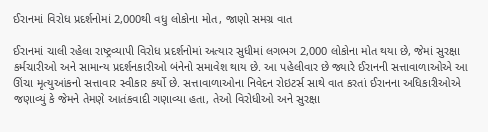ઈરાનમાં વિરોધ પ્રદર્શનોમાં 2,000થી વધુ લોકોના મોત, જાણો સમગ્ર વાત

ઈરાનમાં ચાલી રહેલા રાષ્ટ્રવ્યાપી વિરોધ પ્રદર્શનોમાં અત્યાર સુધીમાં લગભગ 2,000 લોકોના મોત થયા છે, જેમાં સુરક્ષા કર્મચારીઓ અને સામાન્ય પ્રદર્શનકારીઓ બંનેનો સમાવેશ થાય છે. આ પહેલીવાર છે જ્યારે ઈરાનની સત્તાવાળાઓએ આ ઊંચા મૃત્યુઆંકનો સત્તાવાર સ્વીકાર કર્યો છે. સત્તાવાળાઓના નિવેદન રોઇટર્સ સાથે વાત કરતાં ઈરાનના અધિકારીઓએ જણાવ્યું કે જેમને તેમણે આતંકવાદી ગણાવ્યા હતા, તેઓ વિરોધીઓ અને સુરક્ષા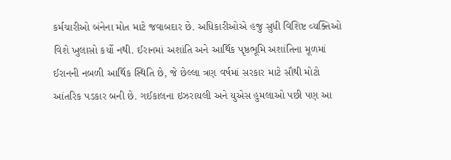કર્મચારીઓ બંનેના મોત માટે જવાબદાર છે. અધિકારીઓએ હજુ સુધી વિશિષ્ટ વ્યક્તિઓ વિશે ખુલાસો કર્યો નથી. ઈરાનમાં અશાંતિ અને આર્થિક પૃષ્ઠભૂમિ અશાંતિના મૂળમાં ઈરાનની નબળી આર્થિક સ્થિતિ છે, જે છેલ્લા ત્રણ વર્ષમાં સરકાર માટે સૌથી મોટો આંતરિક પડકાર બની છે. ગઈકાલના ઇઝરાયલી અને યુએસ હુમલાઓ પછી પણ આ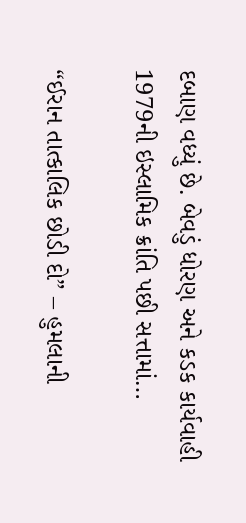દબાણ વધ્યું છે. બેવડું ધોરણ અને કડક કાર્યવાહી 1979ની ઇસ્લામિક ક્રાંતિ પછી સત્તામાં…

“ઈરાન તાત્કાલિક છોડી દો” – હુમલાની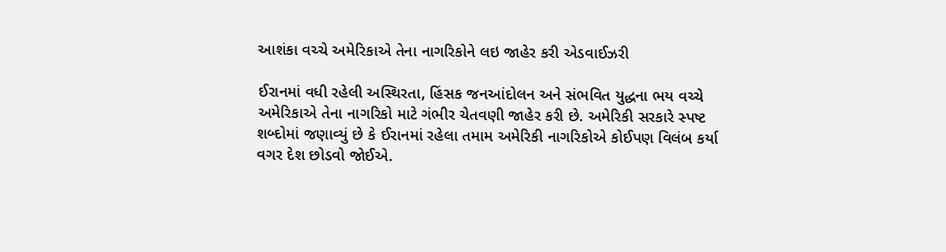આશંકા વચ્ચે અમેરિકાએ તેના નાગરિકોને લઇ જાહેર કરી એડવાઈઝરી

ઈરાનમાં વધી રહેલી અસ્થિરતા, હિંસક જનઆંદોલન અને સંભવિત યુદ્ધના ભય વચ્ચે અમેરિકાએ તેના નાગરિકો માટે ગંભીર ચેતવણી જાહેર કરી છે. અમેરિકી સરકારે સ્પષ્ટ શબ્દોમાં જણાવ્યું છે કે ઈરાનમાં રહેલા તમામ અમેરિકી નાગરિકોએ કોઈપણ વિલંબ કર્યા વગર દેશ છોડવો જોઈએ.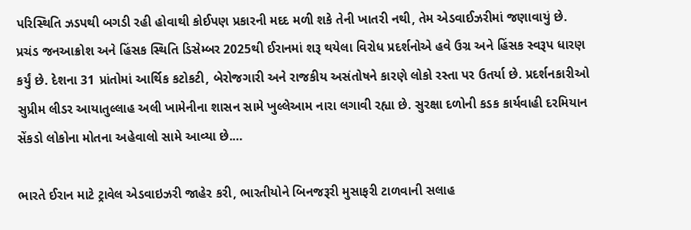પરિસ્થિતિ ઝડપથી બગડી રહી હોવાથી કોઈપણ પ્રકારની મદદ મળી શકે તેની ખાતરી નથી, તેમ એડવાઈઝરીમાં જણાવાયું છે. પ્રચંડ જનઆક્રોશ અને હિંસક સ્થિતિ ડિસેમ્બર 2025થી ઈરાનમાં શરૂ થયેલા વિરોધ પ્રદર્શનોએ હવે ઉગ્ર અને હિંસક સ્વરૂપ ધારણ કર્યું છે. દેશના 31 પ્રાંતોમાં આર્થિક કટોકટી, બેરોજગારી અને રાજકીય અસંતોષને કારણે લોકો રસ્તા પર ઉતર્યા છે. પ્રદર્શનકારીઓ સુપ્રીમ લીડર આયાતુલ્લાહ અલી ખામેનીના શાસન સામે ખુલ્લેઆમ નારા લગાવી રહ્યા છે. સુરક્ષા દળોની કડક કાર્યવાહી દરમિયાન સેંકડો લોકોના મોતના અહેવાલો સામે આવ્યા છે.…

ભારતે ઈરાન માટે ટ્રાવેલ એડવાઇઝરી જાહેર કરી, ભારતીયોને બિનજરૂરી મુસાફરી ટાળવાની સલાહ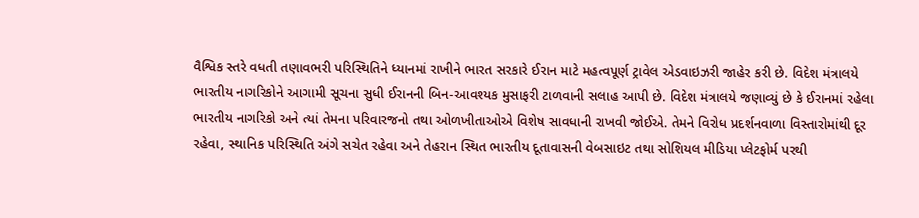વૈશ્વિક સ્તરે વધતી તણાવભરી પરિસ્થિતિને ધ્યાનમાં રાખીને ભારત સરકારે ઈરાન માટે મહત્વપૂર્ણ ટ્રાવેલ એડવાઇઝરી જાહેર કરી છે. વિદેશ મંત્રાલયે ભારતીય નાગરિકોને આગામી સૂચના સુધી ઈરાનની બિન-આવશ્યક મુસાફરી ટાળવાની સલાહ આપી છે. વિદેશ મંત્રાલયે જણાવ્યું છે કે ઈરાનમાં રહેલા ભારતીય નાગરિકો અને ત્યાં તેમના પરિવારજનો તથા ઓળખીતાઓએ વિશેષ સાવધાની રાખવી જોઈએ. તેમને વિરોધ પ્રદર્શનવાળા વિસ્તારોમાંથી દૂર રહેવા, સ્થાનિક પરિસ્થિતિ અંગે સચેત રહેવા અને તેહરાન સ્થિત ભારતીય દૂતાવાસની વેબસાઇટ તથા સોશિયલ મીડિયા પ્લેટફોર્મ પરથી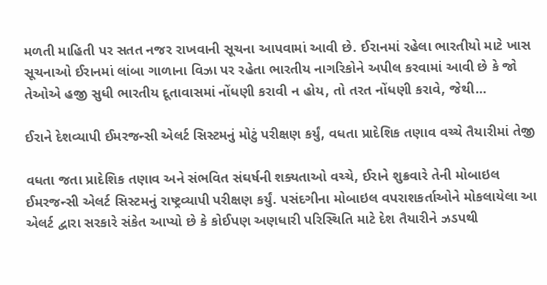મળતી માહિતી પર સતત નજર રાખવાની સૂચના આપવામાં આવી છે. ઈરાનમાં રહેલા ભારતીયો માટે ખાસ સૂચનાઓ ઈરાનમાં લાંબા ગાળાના વિઝા પર રહેતા ભારતીય નાગરિકોને અપીલ કરવામાં આવી છે કે જો તેઓએ હજી સુધી ભારતીય દૂતાવાસમાં નોંધણી કરાવી ન હોય, તો તરત નોંધણી કરાવે, જેથી…

ઈરાને દેશવ્યાપી ઈમરજન્સી એલર્ટ સિસ્ટમનું મોટું પરીક્ષણ કર્યું, વધતા પ્રાદેશિક તણાવ વચ્ચે તૈયારીમાં તેજી

વધતા જતા પ્રાદેશિક તણાવ અને સંભવિત સંઘર્ષની શક્યતાઓ વચ્ચે, ઈરાને શુક્રવારે તેની મોબાઇલ ઈમરજન્સી એલર્ટ સિસ્ટમનું રાષ્ટ્રવ્યાપી પરીક્ષણ કર્યું. પસંદગીના મોબાઇલ વપરાશકર્તાઓને મોકલાયેલા આ એલર્ટ દ્વારા સરકારે સંકેત આપ્યો છે કે કોઈપણ અણધારી પરિસ્થિતિ માટે દેશ તૈયારીને ઝડપથી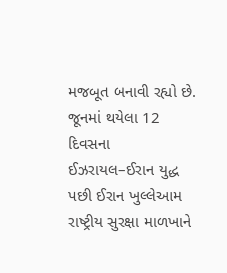મજબૂત બનાવી રહ્યો છે. જૂનમાં થયેલા 12 દિવસના ઈઝરાયલ–ઈરાન યુદ્ધ પછી ઈરાન ખુલ્લેઆમ રાષ્ટ્રીય સુરક્ષા માળખાને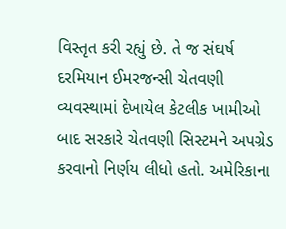વિસ્તૃત કરી રહ્યું છે. તે જ સંઘર્ષ દરમિયાન ઈમરજન્સી ચેતવણી વ્યવસ્થામાં દેખાયેલ કેટલીક ખામીઓ બાદ સરકારે ચેતવણી સિસ્ટમને અપગ્રેડ કરવાનો નિર્ણય લીધો હતો. અમેરિકાના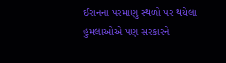ઈરાનના પરમાણુ સ્થળો પર થયેલા હુમલાઓએ પણ સરકારને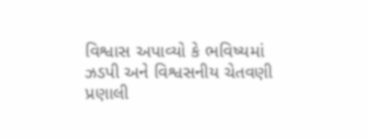વિશ્વાસ અપાવ્યો કે ભવિષ્યમાં ઝડપી અને વિશ્વસનીય ચેતવણી પ્રણાલી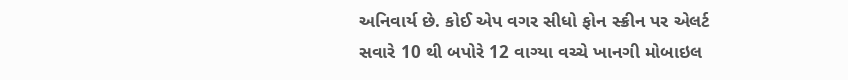અનિવાર્ય છે. કોઈ એપ વગર સીધો ફોન સ્ક્રીન પર એલર્ટ સવારે 10 થી બપોરે 12 વાગ્યા વચ્ચે ખાનગી મોબાઇલ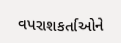વપરાશકર્તાઓને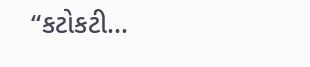“કટોકટી…